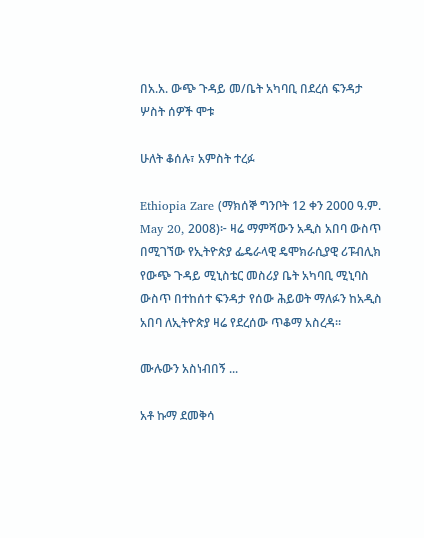በአ.አ. ውጭ ጉዳይ መ/ቤት አካባቢ በደረሰ ፍንዳታ ሦስት ሰዎች ሞቱ

ሁለት ቆሰሉ፣ አምስት ተረፉ

Ethiopia Zare (ማክሰኞ ግንቦት 12 ቀን 2000 ዓ.ም. May 20, 2008)፦ ዛሬ ማምሻውን አዲስ አበባ ውስጥ በሚገኘው የኢትዮጵያ ፌዴራላዊ ዴሞክራሲያዊ ሪፑብሊክ የውጭ ጉዳይ ሚኒስቴር መስሪያ ቤት አካባቢ ሚኒባስ ውስጥ በተከሰተ ፍንዳታ የሰው ሕይወት ማለፉን ከአዲስ አበባ ለኢትዮጵያ ዛሬ የደረሰው ጥቆማ አስረዳ።

ሙሉውን አስነብበኝ ...

አቶ ኩማ ደመቅሳ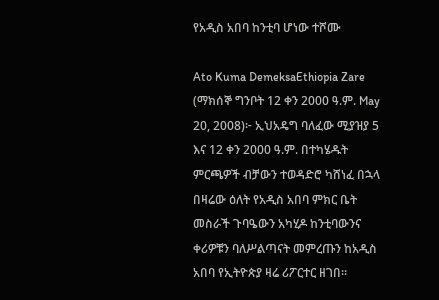የአዲስ አበባ ከንቲባ ሆነው ተሾሙ

Ato Kuma DemeksaEthiopia Zare (ማክሰኞ ግንቦት 12 ቀን 2000 ዓ.ም. May 20, 2008)፦ ኢህአዴግ ባለፈው ሚያዝያ 5 እና 12 ቀን 2000 ዓ.ም. በተካሄዱት ምርጫዎች ብቻውን ተወዳድሮ ካሸነፈ በኋላ በዛሬው ዕለት የአዲስ አበባ ምክር ቤት መስራች ጉባዔውን አካሂዶ ከንቲባውንና ቀሪዎቹን ባለሥልጣናት መምረጡን ከአዲስ አበባ የኢትዮጵያ ዛሬ ሪፖርተር ዘገበ።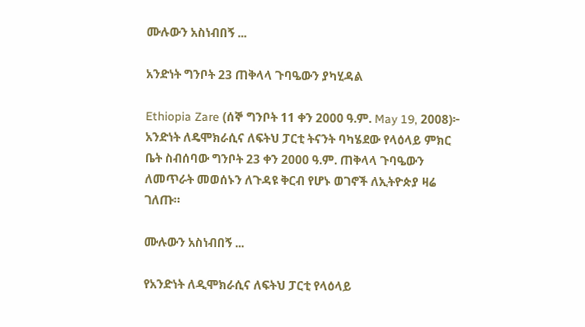ሙሉውን አስነብበኝ ...

አንድነት ግንቦት 23 ጠቅላላ ጉባዔውን ያካሂዳል

Ethiopia Zare (ሰኞ ግንቦት 11 ቀን 2000 ዓ.ም. May 19, 2008)፦ አንድነት ለዴሞክራሲና ለፍትህ ፓርቲ ትናንት ባካሄደው የላዕላይ ምክር ቤት ስብሰባው ግንቦት 23 ቀን 2000 ዓ.ም. ጠቅላላ ጉባዔውን ለመጥራት መወሰኑን ለጉዳዩ ቅርብ የሆኑ ወገኖች ለኢትዮጵያ ዛሬ ገለጡ።

ሙሉውን አስነብበኝ ...

የአንድነት ለዲሞክራሲና ለፍትህ ፓርቲ የላዕላይ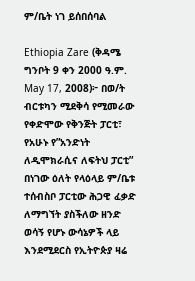ም/ቤት ነገ ይሰበሰባል

Ethiopia Zare (ቅዳሜ ግንቦት 9 ቀን 2000 ዓ.ም. May 17, 2008)፦ በወ/ት ብርቱካን ሚደቅሳ የሚመራው የቀድሞው የቅንጅት ፓርቲ፣ የአሁኑ የ”አንድነት ለዲሞክራሲና ለፍትህ ፓርቲ” በነገው ዕለት የላዕላይ ም/ቤቱ ተሰብስቦ ፓርቲው ሕጋዊ ፈቃድ ለማግኘት ያስችለው ዘንድ ወሳኝ የሆኑ ውሳኔዎች ላይ እንደሚደርስ የኢትዮጵያ ዛሬ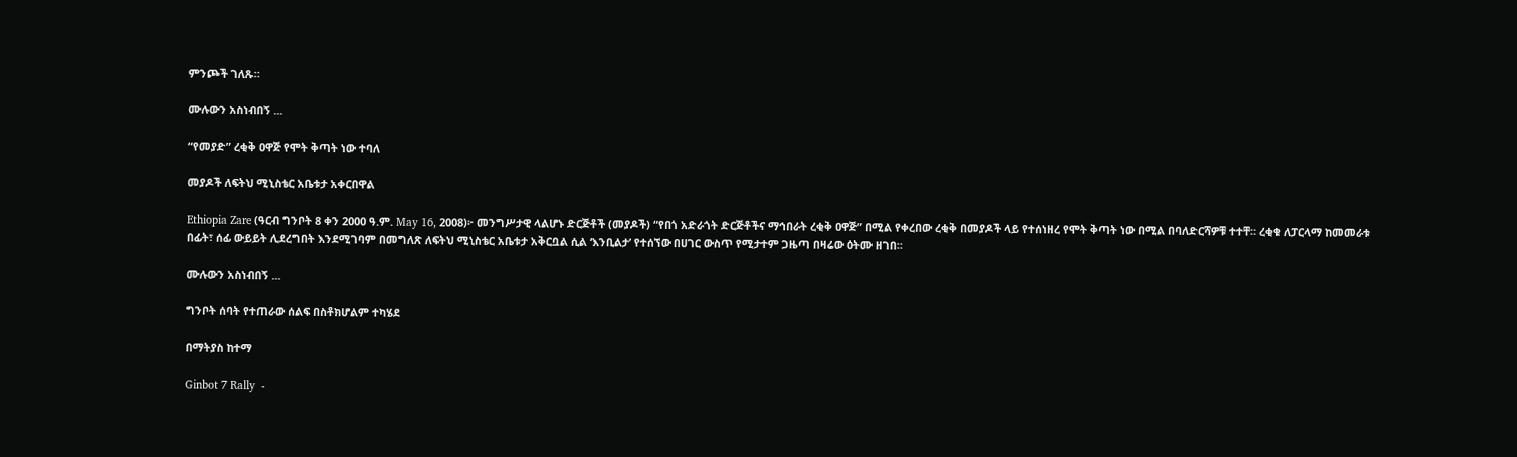ምንጮች ገለጹ።

ሙሉውን አስነብበኝ ...

“የመያድ” ረቂቅ ዐዋጅ የሞት ቅጣት ነው ተባለ

መያዶች ለፍትህ ሚኒስቴር አቤቱታ አቀርበዋል

Ethiopia Zare (ዓርብ ግንቦት 8 ቀን 2000 ዓ.ም. May 16, 2008)፦ መንግሥታዊ ላልሆኑ ድርጅቶች (መያዶች) “የበጎ አድራጎት ድርጅቶችና ማኅበራት ረቂቅ ዐዋጅ” በሚል የቀረበው ረቂቅ በመያዶች ላይ የተሰነዘረ የሞት ቅጣት ነው በሚል በባለድርሻዎቹ ተተቸ። ረቂቁ ለፓርላማ ከመመራቱ በፊት፣ ሰፊ ውይይት ሊደረግበት እንደሚገባም በመግለጽ ለፍትህ ሚኒስቴር አቤቱታ አቅርቧል ሲል ‘እንቢልታ’ የተሰኘው በሀገር ውስጥ የሚታተም ጋዜጣ በዛሬው ዕትሙ ዘገበ።

ሙሉውን አስነብበኝ ...

ግንቦት ሰባት የተጠራው ሰልፍ በስቶክሆልም ተካሄደ

በማትያስ ከተማ

Ginbot 7 Rally  -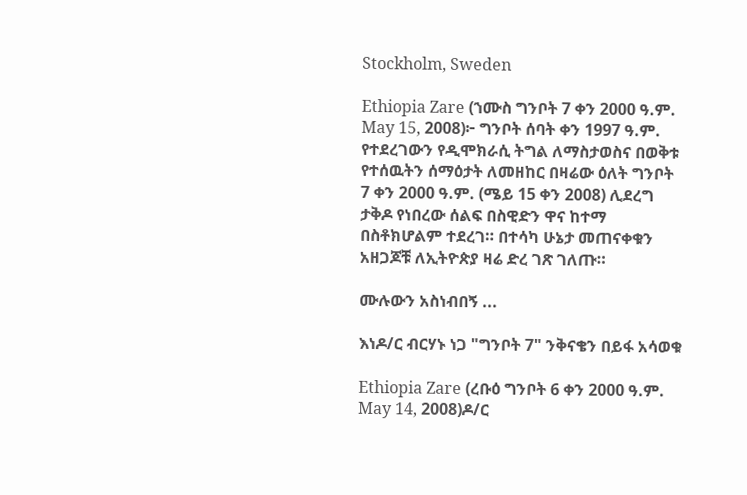Stockholm, Sweden

Ethiopia Zare (ኀሙስ ግንቦት 7 ቀን 2000 ዓ.ም. May 15, 2008)፦ ግንቦት ሰባት ቀን 1997 ዓ.ም. የተደረገውን የዲሞክራሲ ትግል ለማስታወስና በወቅቱ የተሰዉትን ሰማዕታት ለመዘከር በዛሬው ዕለት ግንቦት 7 ቀን 2000 ዓ.ም. (ሜይ 15 ቀን 2008) ሊደረግ ታቅዶ የነበረው ሰልፍ በስዊድን ዋና ከተማ በስቶክሆልም ተደረገ። በተሳካ ሁኔታ መጠናቀቁን አዘጋጆቹ ለኢትዮጵያ ዛሬ ድረ ገጽ ገለጡ።

ሙሉውን አስነብበኝ ...

እነዶ/ር ብርሃኑ ነጋ "ግንቦት 7" ንቅናቄን በይፋ አሳወቁ

Ethiopia Zare (ረቡዕ ግንቦት 6 ቀን 2000 ዓ.ም. May 14, 2008)ዶ/ር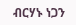ብርሃኑ ነጋን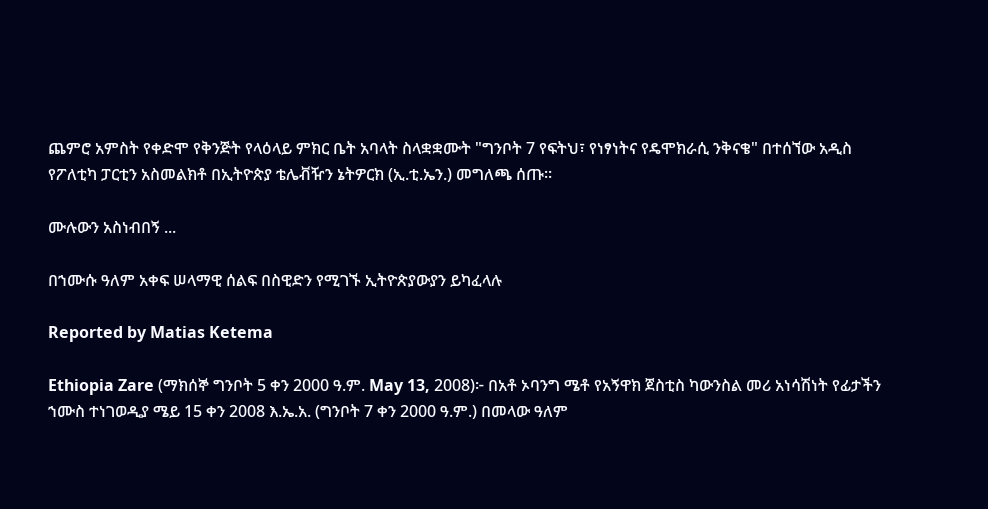ጨምሮ አምስት የቀድሞ የቅንጅት የላዕላይ ምክር ቤት አባላት ስላቋቋሙት "ግንቦት 7 የፍትህ፣ የነፃነትና የዴሞክራሲ ንቅናቄ" በተሰኘው አዲስ የፖለቲካ ፓርቲን አስመልክቶ በኢትዮጵያ ቴሌቭዥን ኔትዎርክ (ኢ.ቲ.ኤን.) መግለጫ ሰጡ።

ሙሉውን አስነብበኝ ...

በኀሙሱ ዓለም አቀፍ ሠላማዊ ሰልፍ በስዊድን የሚገኙ ኢትዮጵያውያን ይካፈላሉ

Reported by Matias Ketema

Ethiopia Zare (ማክሰኞ ግንቦት 5 ቀን 2000 ዓ.ም. May 13, 2008)፦ በአቶ ኦባንግ ሜቶ የአኝዋክ ጀስቲስ ካውንስል መሪ አነሳሽነት የፊታችን ኀሙስ ተነገወዲያ ሜይ 15 ቀን 2008 እ.ኤ.አ. (ግንቦት 7 ቀን 2000 ዓ.ም.) በመላው ዓለም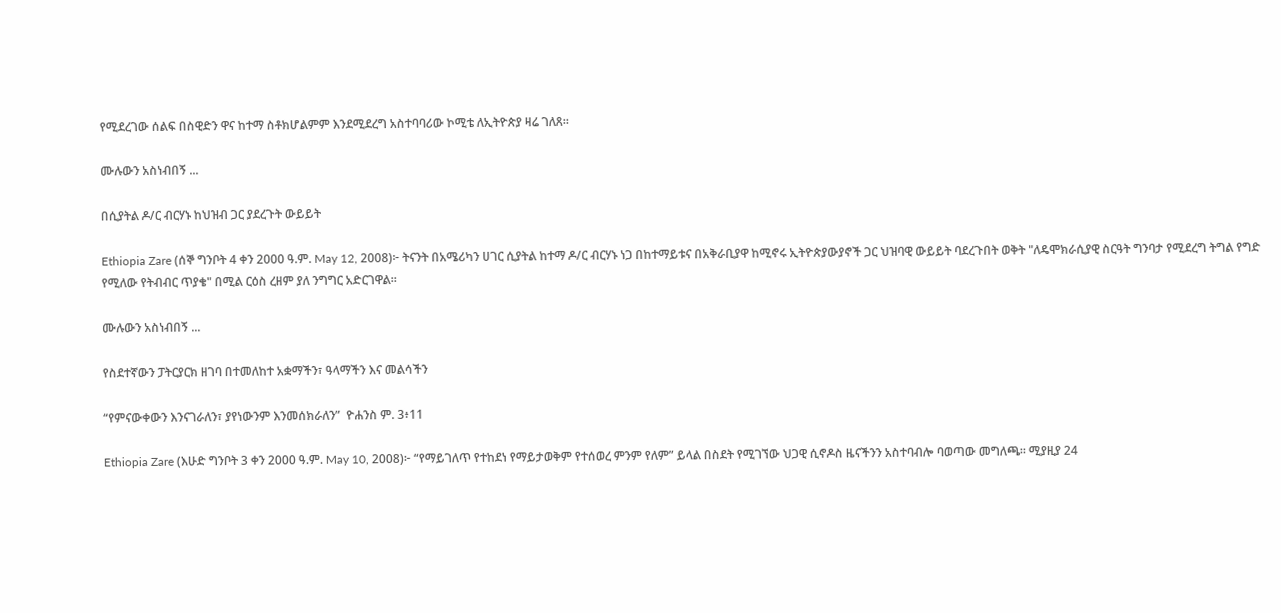የሚደረገው ሰልፍ በስዊድን ዋና ከተማ ስቶክሆልምም እንደሚደረግ አስተባባሪው ኮሚቴ ለኢትዮጵያ ዛሬ ገለጸ።

ሙሉውን አስነብበኝ ...

በሲያትል ዶ/ር ብርሃኑ ከህዝብ ጋር ያደረጉት ውይይት

Ethiopia Zare (ሰኞ ግንቦት 4 ቀን 2000 ዓ.ም. May 12, 2008)፦ ትናንት በአሜሪካን ሀገር ሲያትል ከተማ ዶ/ር ብርሃኑ ነጋ በከተማይቱና በአቅራቢያዋ ከሚኖሩ ኢትዮጵያውያኖች ጋር ህዝባዊ ውይይት ባደረጉበት ወቅት "ለዴሞክራሲያዊ ስርዓት ግንባታ የሚደረግ ትግል የግድ የሚለው የትብብር ጥያቄ" በሚል ርዕስ ረዘም ያለ ንግግር አድርገዋል።

ሙሉውን አስነብበኝ ...

የስደተኛውን ፓትርያርክ ዘገባ በተመለከተ አቋማችን፣ ዓላማችን እና መልሳችን

“የምናውቀውን እንናገራለን፣ ያየነውንም እንመሰክራለን”  ዮሐንስ ም. 3፥11

Ethiopia Zare (እሁድ ግንቦት 3 ቀን 2000 ዓ.ም. May 10, 2008)፦ “የማይገለጥ የተከደነ የማይታወቅም የተሰወረ ምንም የለም” ይላል በስደት የሚገኘው ህጋዊ ሲኖዶስ ዜናችንን አስተባብሎ ባወጣው መግለጫ። ሚያዚያ 24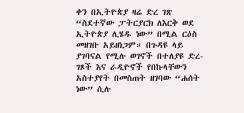ቀን በኢትዮጵያ ዛሬ ድረ ገጽ “ስደተኛው ፓትርያርክ ለእርቅ ወደ ኢትዮጵያ ሊሄዱ ነው” በሚል ርዕስ መዘገቡ አይዘነጋም። በጉዳዩ ላይ ያገባናል የሚሉ ወገኖች በተለያዩ ድረ-ገጾች እና ራዲዮኖች የበኩላቸውን አስተያየት በመስጠት ዘገባው “ሐሰት ነው” ሲሉ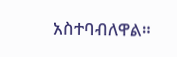አስተባብለዋል።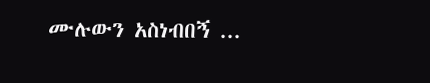ሙሉውን አስነብበኝ ...